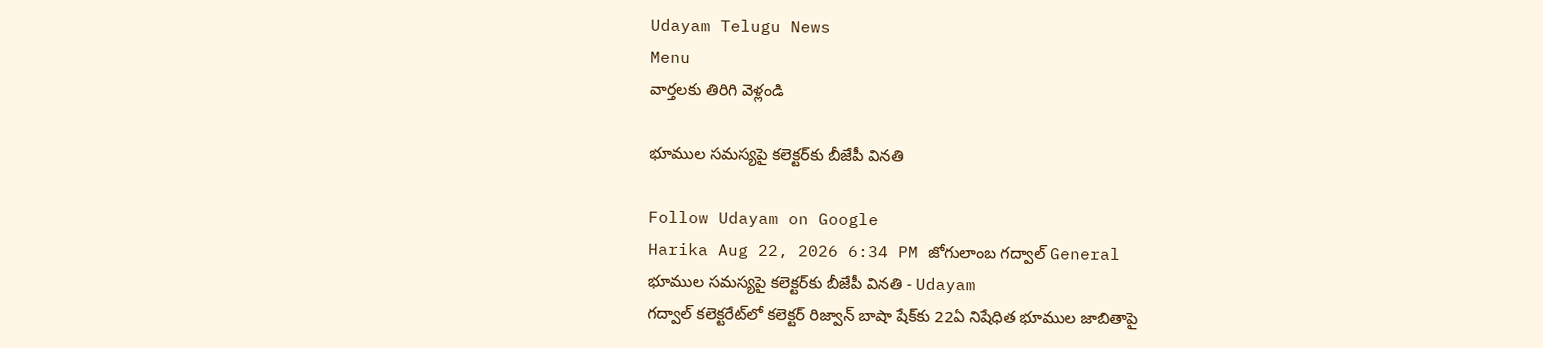Udayam Telugu News
Menu
వార్తలకు తిరిగి వెళ్లండి

భూముల సమస్యపై కలెక్టర్‌కు బీజేపీ వినతి

Follow Udayam on Google
Harika Aug 22, 2026 6:34 PM జోగులాంబ గద్వాల్ General
భూముల సమస్యపై కలెక్టర్‌కు బీజేపీ వినతి - Udayam
గద్వాల్‌ కలెక్టరేట్‌లో కలెక్టర్‌ రిజ్వాన్‌ బాషా షేక్‌కు 22ఏ నిషేధిత భూముల జాబితాపై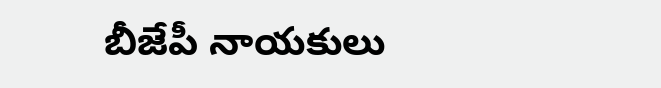బీజేపీ నాయకులు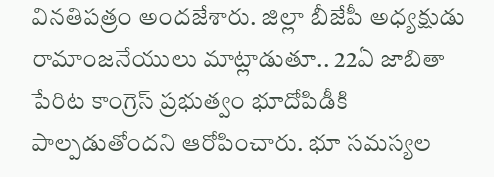వినతిపత్రం అందజేశారు. జిల్లా బీజేపీ అధ్యక్షుడు రామాంజనేయులు మాట్లాడుతూ.. 22ఏ జాబితా పేరిట కాంగ్రెస్‌ ప్రభుత్వం భూదోపిడీకి పాల్పడుతోందని ఆరోపించారు. భూ సమస్యల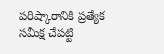పరిష్కారానికి ప్రత్యేక సమీక్ష చేపట్టి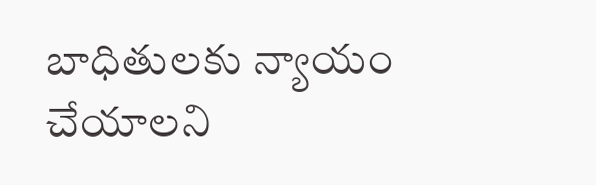బాధితులకు న్యాయం చేయాలని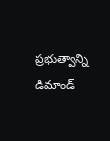ప్రభుత్వాన్ని డిమాండ్‌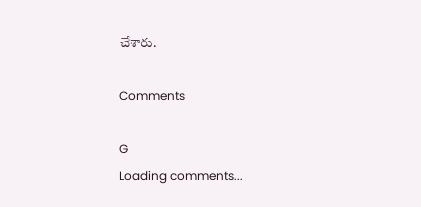చేశారు.

Comments

G
Loading comments...